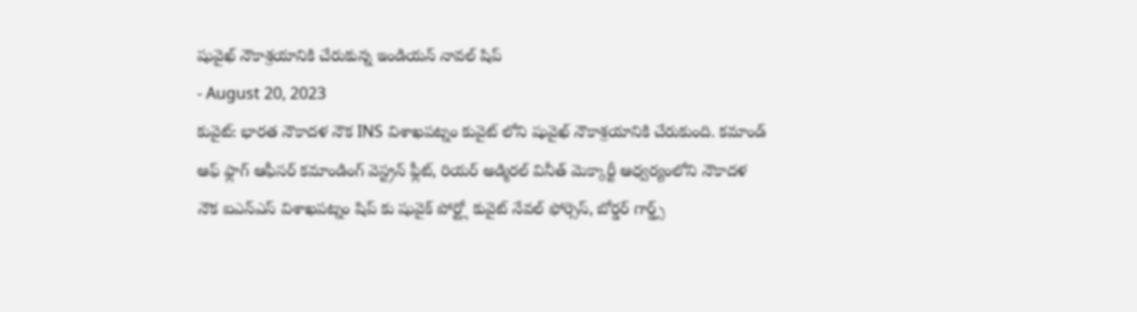షువైఖ్ నౌకాశ్రయానికి చేరుకున్న ఇండియన్ నావల్ షిప్
- August 20, 2023
కువైట్: భారత నౌకాదళ నౌక INS విశాఖపట్నం కువైట్ లోని షువైఖ్ నౌకాశ్రయానికి చేరుకుంది. కమాండ్ ఆఫ్ ఫ్లాగ్ ఆఫీసర్ కమాండింగ్ వెస్ట్రన్ ఫ్లీట్, రియర్ అడ్మిరల్ వినీత్ మెక్కార్టీ ఆధ్వర్యంలోని నౌకాదళ నౌక ఐఎన్ఎస్ విశాఖపట్నం షిప్ కు షువైక్ పోర్ట్లో కువైట్ నేవల్ ఫోర్సెస్, బోర్డర్ గార్డ్స్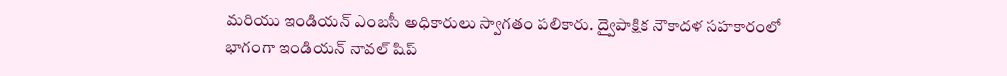మరియు ఇండియన్ ఎంబసీ అధికారులు స్వాగతం పలికారు. ద్వైపాక్షిక నౌకాదళ సహకారంలో భాగంగా ఇండియన్ నావల్ షిప్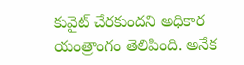కువైట్ చేరకుందని అధికార యంత్రాంగం తెలిపింది. అనేక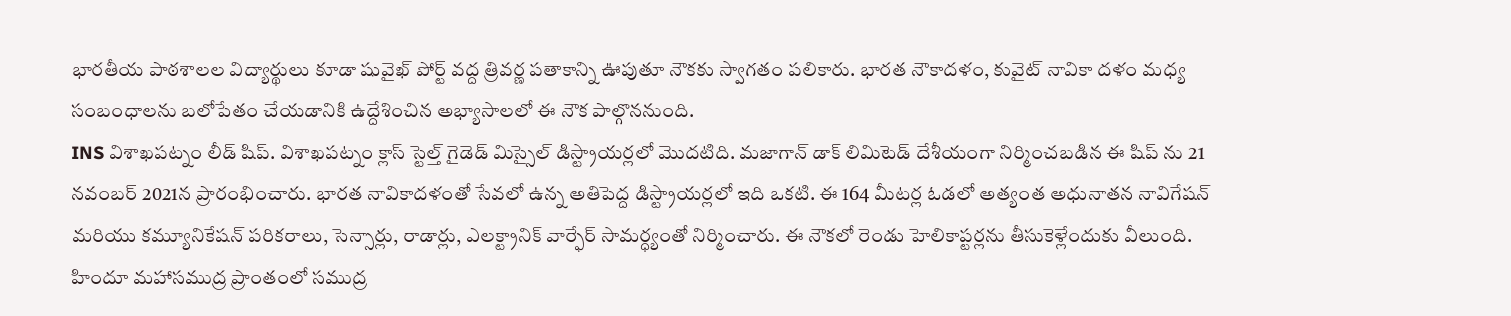భారతీయ పాఠశాలల విద్యార్థులు కూడా షువైఖ్ పోర్ట్ వద్ద త్రివర్ణ పతాకాన్ని ఊపుతూ నౌకకు స్వాగతం పలికారు. భారత నౌకాదళం, కువైట్ నావికా దళం మధ్య సంబంధాలను బలోపేతం చేయడానికి ఉద్దేశించిన అభ్యాసాలలో ఈ నౌక పాల్గొననుంది.
INS విశాఖపట్నం లీడ్ షిప్. విశాఖపట్నం క్లాస్ స్టెల్త్ గైడెడ్ మిస్సైల్ డిస్ట్రాయర్లలో మొదటిది. మజాగాన్ డాక్ లిమిటెడ్ దేశీయంగా నిర్మించబడిన ఈ షిప్ ను 21 నవంబర్ 2021న ప్రారంభించారు. భారత నావికాదళంతో సేవలో ఉన్న అతిపెద్ద డిస్ట్రాయర్లలో ఇది ఒకటి. ఈ 164 మీటర్ల ఓడలో అత్యంత అధునాతన నావిగేషన్ మరియు కమ్యూనికేషన్ పరికరాలు, సెన్సార్లు, రాడార్లు, ఎలక్ట్రానిక్ వార్ఫేర్ సామర్ధ్యంతో నిర్మించారు. ఈ నౌకలో రెండు హెలికాప్టర్లను తీసుకెళ్లేందుకు వీలుంది. హిందూ మహాసముద్ర ప్రాంతంలో సముద్ర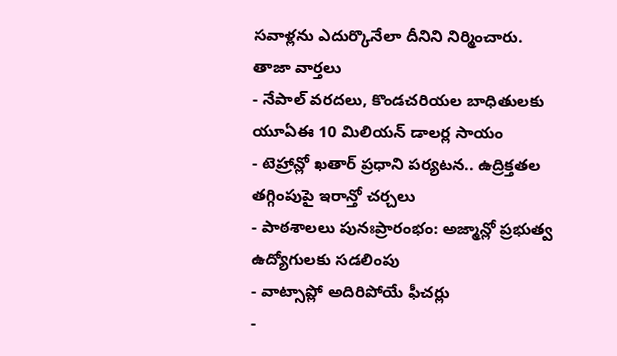సవాళ్లను ఎదుర్కొనేలా దీనిని నిర్మించారు.
తాజా వార్తలు
- నేపాల్ వరదలు, కొండచరియల బాధితులకు యూఏఈ 10 మిలియన్ డాలర్ల సాయం
- టెహ్రాన్లో ఖతార్ ప్రధాని పర్యటన.. ఉద్రిక్తతల తగ్గింపుపై ఇరాన్తో చర్చలు
- పాఠశాలలు పునఃప్రారంభం: అజ్మాన్లో ప్రభుత్వ ఉద్యోగులకు సడలింపు
- వాట్సాప్లో అదిరిపోయే ఫీచర్లు
-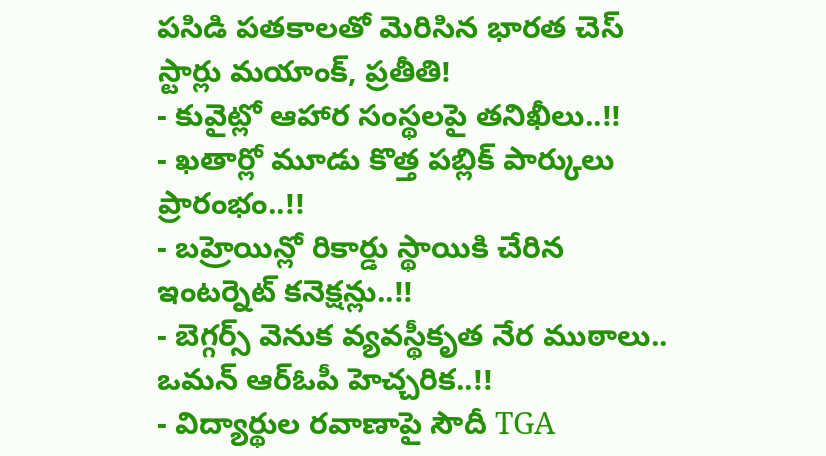పసిడి పతకాలతో మెరిసిన భారత చెస్ స్టార్లు మయాంక్, ప్రతీతి!
- కువైట్లో ఆహార సంస్థలపై తనిఖీలు..!!
- ఖతార్లో మూడు కొత్త పబ్లిక్ పార్కులు ప్రారంభం..!!
- బహ్రెయిన్లో రికార్డు స్థాయికి చేరిన ఇంటర్నెట్ కనెక్షన్లు..!!
- బెగ్గర్స్ వెనుక వ్యవస్థీకృత నేర ముఠాలు.. ఒమన్ ఆర్ఓపీ హెచ్చరిక..!!
- విద్యార్థుల రవాణాపై సౌదీ TGA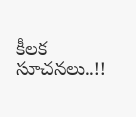కీలక సూచనలు..!!